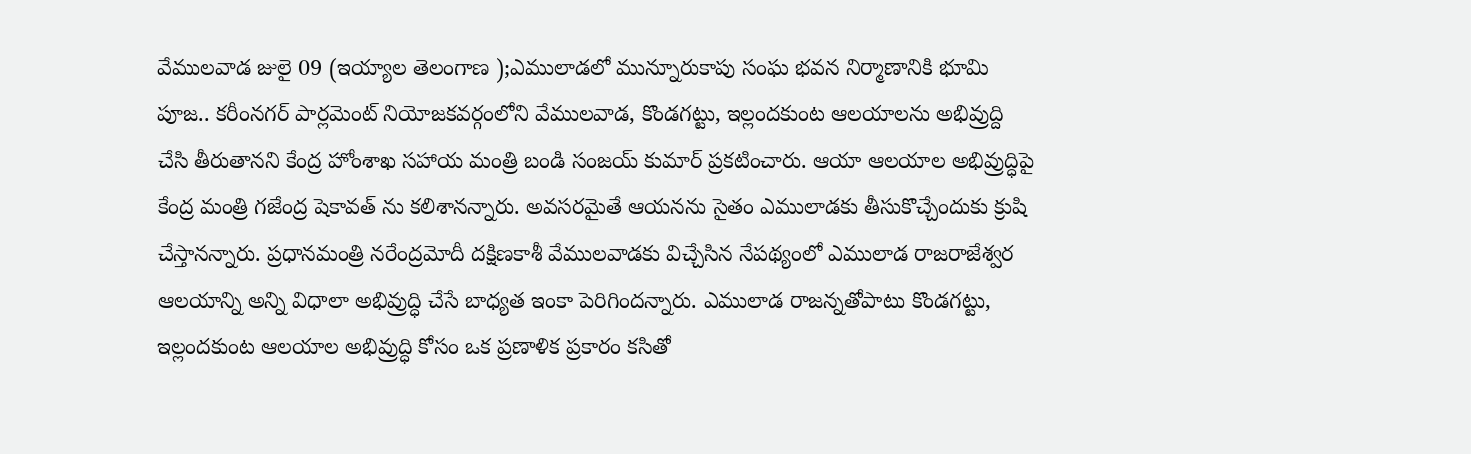వేములవాడ జులై 09 (ఇయ్యాల తెలంగాణ );ఎములాడలో మున్నూరుకాపు సంఘ భవన నిర్మాణానికి భూమి పూజ.. కరీంనగర్ పార్లమెంట్ నియోజకవర్గంలోని వేములవాడ, కొండగట్టు, ఇల్లందకుంట ఆలయాలను అభివ్రుద్ది చేసి తీరుతానని కేంద్ర హోంశాఖ సహాయ మంత్రి బండి సంజయ్ కుమార్ ప్రకటించారు. ఆయా ఆలయాల అభివ్రుద్ధిపై కేంద్ర మంత్రి గజేంద్ర షెకావత్ ను కలిశానన్నారు. అవసరమైతే ఆయనను సైతం ఎములాడకు తీసుకొచ్చేందుకు క్రుషి చేస్తానన్నారు. ప్రధానమంత్రి నరేంద్రమోదీ దక్షిణకాశీ వేములవాడకు విచ్చేసిన నేపథ్యంలో ఎములాడ రాజరాజేశ్వర ఆలయాన్ని అన్ని విధాలా అభివ్రుద్ధి చేసే బాధ్యత ఇంకా పెరిగిందన్నారు. ఎములాడ రాజన్నతోపాటు కొండగట్టు, ఇల్లందకుంట ఆలయాల అభివ్రుద్ధి కోసం ఒక ప్రణాళిక ప్రకారం కసితో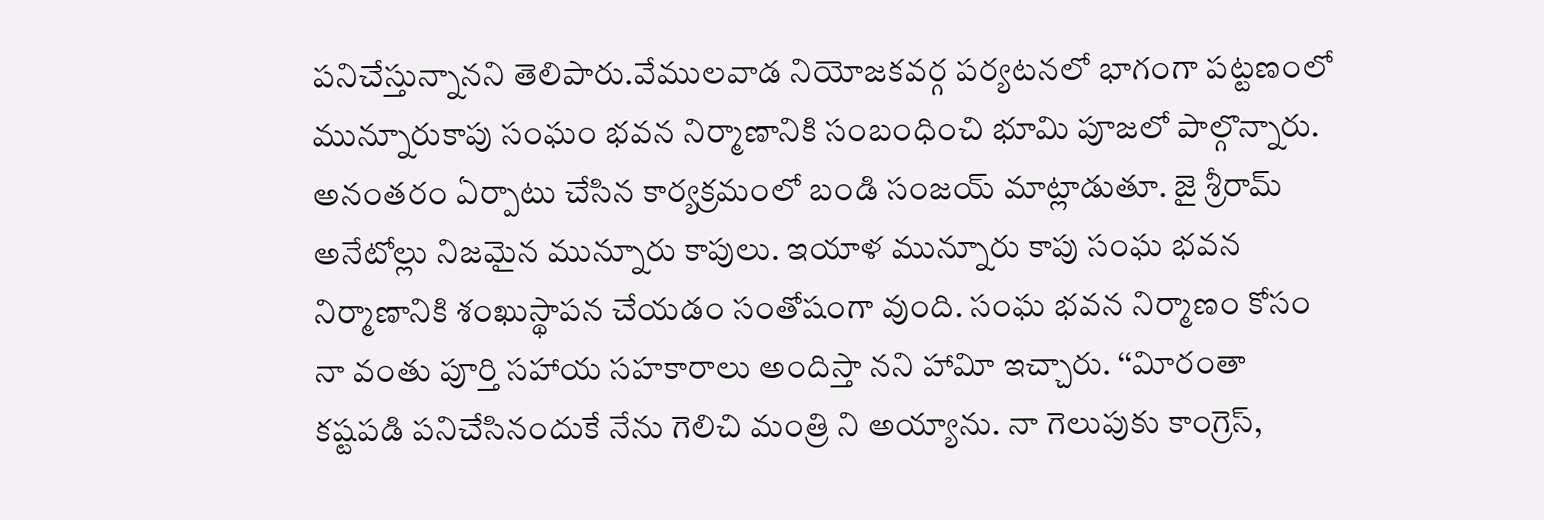పనిచేస్తున్నానని తెలిపారు.వేములవాడ నియోజకవర్గ పర్యటనలో భాగంగా పట్టణంలో మున్నూరుకాపు సంఘం భవన నిర్మాణానికి సంబంధించి భూమి పూజలో పాల్గొన్నారు. అనంతరం ఏర్పాటు చేసిన కార్యక్రమంలో బండి సంజయ్ మాట్లాడుతూ. జై శ్రీరామ్ అనేటోల్లు నిజమైన మున్నూరు కాపులు. ఇయాళ మున్నూరు కాపు సంఘ భవన నిర్మాణానికి శంఖుస్థాపన చేయడం సంతోషంగా వుంది. సంఘ భవన నిర్మాణం కోసం నా వంతు పూర్తి సహాయ సహకారాలు అందిస్తా నని హావిూ ఇచ్చారు. ‘‘విూరంతా కష్టపడి పనిచేసినందుకే నేను గెలిచి మంత్రి ని అయ్యాను. నా గెలుపుకు కాంగ్రెస్,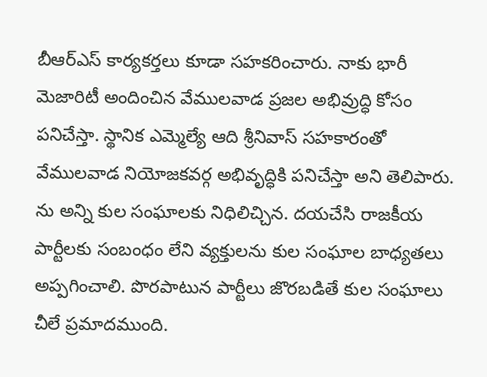బీఆర్ఎస్ కార్యకర్తలు కూడా సహకరించారు. నాకు భారీ మెజారిటీ అందించిన వేములవాడ ప్రజల అభివ్రుద్ధి కోసం పనిచేస్తా. స్థానిక ఎమ్మెల్యే ఆది శ్రీనివాస్ సహకారంతో వేములవాడ నియోజకవర్గ అభివృద్ధికి పనిచేస్తా అని తెలిపారు. ను అన్ని కుల సంఘాలకు నిధిలిచ్చిన. దయచేసి రాజకీయ పార్టీలకు సంబంధం లేని వ్యక్తులను కుల సంఘాల బాధ్యతలు అప్పగించాలి. పొరపాటున పార్టీలు జొరబడితే కుల సంఘాలు చీలే ప్రమాదముంది.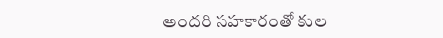అందరి సహకారంతో కుల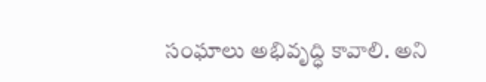సంఘాలు అభివృద్ధి కావాలి. అని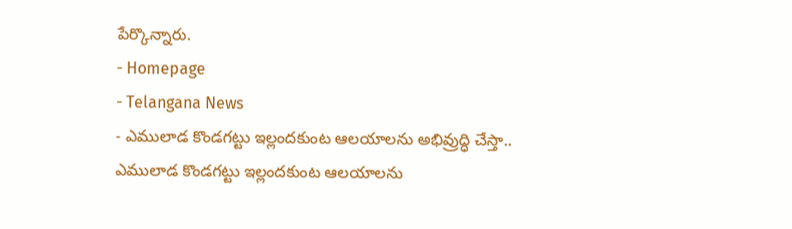పేర్కొన్నారు.
- Homepage
- Telangana News
- ఎములాడ కొండగట్టు ఇల్లందకుంట ఆలయాలను అభివ్రుద్ధి చేస్తా..
ఎములాడ కొండగట్టు ఇల్లందకుంట ఆలయాలను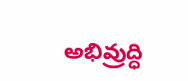అభివ్రుద్ధి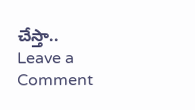చేస్తా..
Leave a Comment